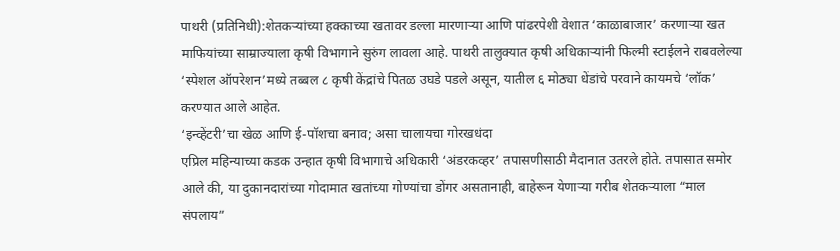पाथरी (प्रतिनिधी):शेतकऱ्यांच्या हक्काच्या खतावर डल्ला मारणाऱ्या आणि पांढरपेशी वेशात ‘काळाबाजार’ करणाऱ्या खत माफियांच्या साम्राज्याला कृषी विभागाने सुरुंग लावला आहे. पाथरी तालुक्यात कृषी अधिकाऱ्यांनी फिल्मी स्टाईलने राबवलेल्या ‘स्पेशल ऑपरेशन’मध्ये तब्बल ८ कृषी केंद्रांचे पितळ उघडे पडले असून, यातील ६ मोठ्या धेंडांचे परवाने कायमचे ‘लॉक’ करण्यात आले आहेत.
‘इन्व्हेंटरी’चा खेळ आणि ई-पॉशचा बनाव; असा चालायचा गोरखधंदा
एप्रिल महिन्याच्या कडक उन्हात कृषी विभागाचे अधिकारी ‘अंडरकव्हर’ तपासणीसाठी मैदानात उतरले होते. तपासात समोर आले की, या दुकानदारांच्या गोदामात खतांच्या गोण्यांचा डोंगर असतानाही, बाहेरून येणाऱ्या गरीब शेतकऱ्याला “माल संपलाय”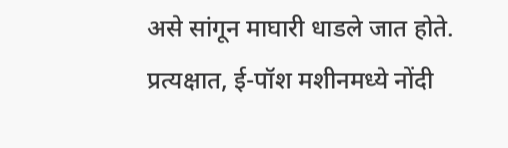असे सांगून माघारी धाडले जात होते. प्रत्यक्षात, ई-पॉश मशीनमध्ये नोंदी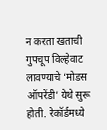न करता खताची गुपचूप विल्हेवाट लावण्याचे ‘मोडस ऑपरेंडी’ येथे सुरू होती. रेकॉर्डमध्ये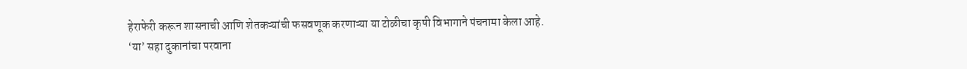हेराफेरी करून शासनाची आणि शेतकऱ्यांची फसवणूक करणाऱ्या या टोळीचा कृषी विभागाने पंचनामा केला आहे.
‘या’ सहा दुकानांचा परवाना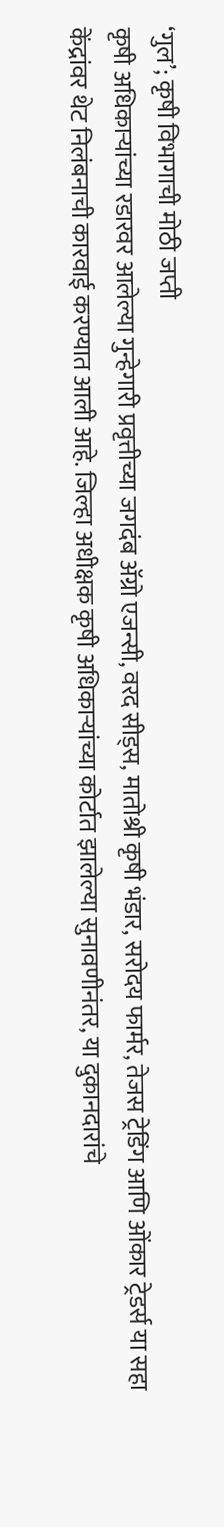‘गुल’; कृषी विभागाची मोठी जप्ती
कृषी अधिकाऱ्यांच्या रडारवर आलेल्या गुन्हेगारी प्रवृत्तीच्या जगदंब ॲग्रो एजन्सी, वरद सीड्स, मातोश्री कृषी भंडार, सरोदय फार्मर, तेजस ट्रेडिंग आणि ओंकार ट्रेडर्स या सहा केंद्रांवर थेट निलंबनाची कारवाई करण्यात आली आहे. जिल्हा अधीक्षक कृषी अधिकाऱ्यांच्या कोर्टात झालेल्या सुनावणीनंतर, या दुकानदारांचे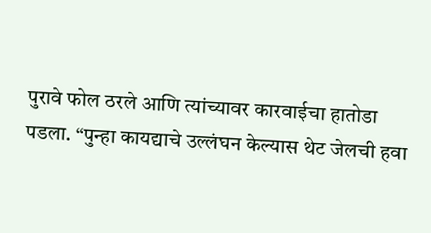पुरावे फोल ठरले आणि त्यांच्यावर कारवाईचा हातोडा पडला. “पुन्हा कायद्याचे उल्लंघन केल्यास थेट जेलची हवा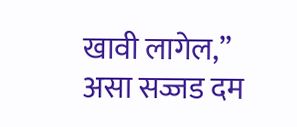खावी लागेल,” असा सज्जड दम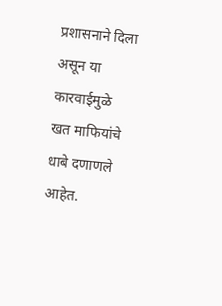प्रशासनाने दिला असून या कारवाईमुळे खत माफियांचे धाबे दणाणले आहेत.